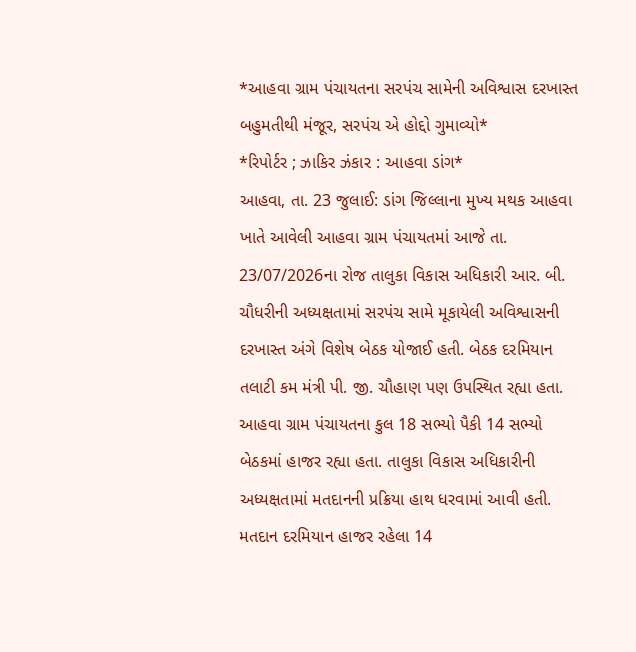*આહવા ગ્રામ પંચાયતના સરપંચ સામેની અવિશ્વાસ દરખાસ્ત બહુમતીથી મંજૂર, સરપંચ એ હોદ્દો ગુમાવ્યો*
*રિપોર્ટર ; ઝાકિર ઝંકાર : આહવા ડાંગ*
આહવા, તા. 23 જુલાઈ: ડાંગ જિલ્લાના મુખ્ય મથક આહવા ખાતે આવેલી આહવા ગ્રામ પંચાયતમાં આજે તા. 23/07/2026ના રોજ તાલુકા વિકાસ અધિકારી આર. બી. ચૌધરીની અધ્યક્ષતામાં સરપંચ સામે મૂકાયેલી અવિશ્વાસની દરખાસ્ત અંગે વિશેષ બેઠક યોજાઈ હતી. બેઠક દરમિયાન તલાટી કમ મંત્રી પી. જી. ચૌહાણ પણ ઉપસ્થિત રહ્યા હતા.
આહવા ગ્રામ પંચાયતના કુલ 18 સભ્યો પૈકી 14 સભ્યો બેઠકમાં હાજર રહ્યા હતા. તાલુકા વિકાસ અધિકારીની અધ્યક્ષતામાં મતદાનની પ્રક્રિયા હાથ ધરવામાં આવી હતી.
મતદાન દરમિયાન હાજર રહેલા 14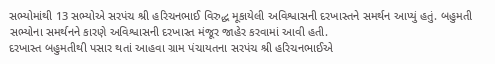સભ્યોમાંથી 13 સભ્યોએ સરપંચ શ્રી હરિચનભાઈ વિરુદ્ધ મૂકાયેલી અવિશ્વાસની દરખાસ્તને સમર્થન આપ્યું હતું. બહુમતી સભ્યોના સમર્થનને કારણે અવિશ્વાસની દરખાસ્ત મંજૂર જાહેર કરવામાં આવી હતી.
દરખાસ્ત બહુમતીથી પસાર થતાં આહવા ગ્રામ પંચાયતના સરપંચ શ્રી હરિચનભાઈએ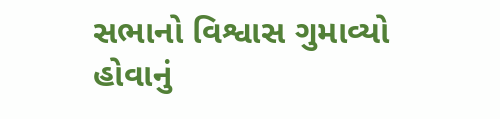સભાનો વિશ્વાસ ગુમાવ્યો હોવાનું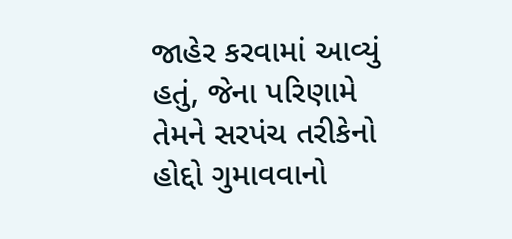જાહેર કરવામાં આવ્યું હતું, જેના પરિણામે તેમને સરપંચ તરીકેનો હોદ્દો ગુમાવવાનો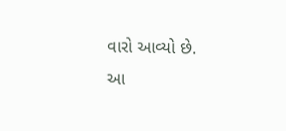વારો આવ્યો છે.
આ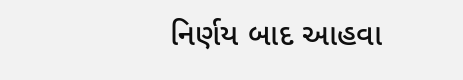નિર્ણય બાદ આહવા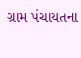ગ્રામ પંચાયતના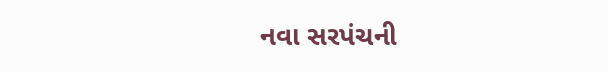નવા સરપંચની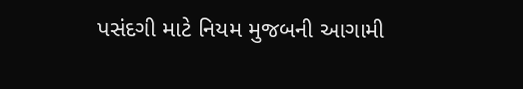પસંદગી માટે નિયમ મુજબની આગામી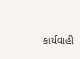કાર્યવાહી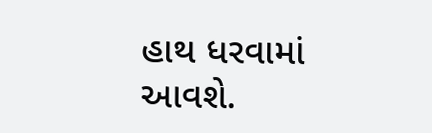હાથ ધરવામાં આવશે.